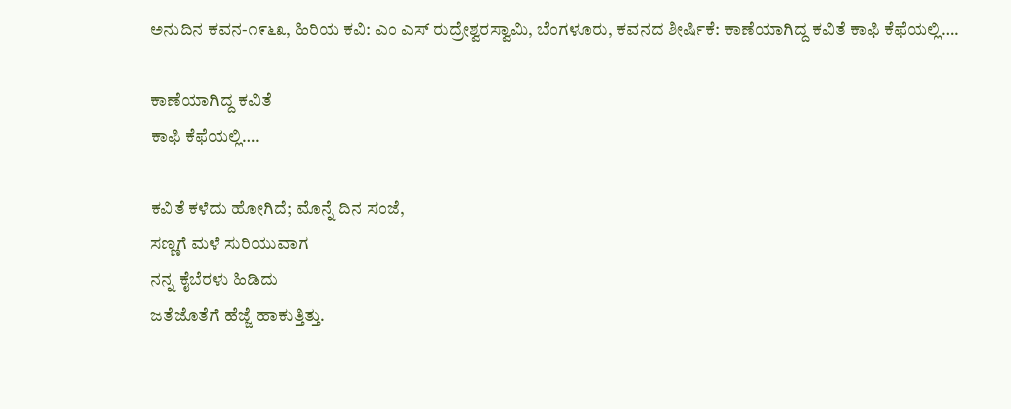ಅನುದಿನ ಕವನ-೧೯೬೩, ಹಿರಿಯ ಕವಿ: ಎಂ ಎಸ್ ರುದ್ರೇಶ್ವರಸ್ವಾಮಿ, ಬೆಂಗಳೂರು, ಕವನದ ಶೀರ್ಷಿಕೆ: ಕಾಣೆಯಾಗಿದ್ದ ಕವಿತೆ ಕಾಫಿ ಕೆಫೆಯಲ್ಲಿ….

ಕಾಣೆಯಾಗಿದ್ದ ಕವಿತೆ
ಕಾಫಿ ಕೆಫೆಯಲ್ಲಿ….

ಕವಿತೆ ಕಳೆದು ಹೋಗಿದೆ; ಮೊನ್ನೆ ದಿನ ಸಂಜೆ,
ಸಣ್ಣಗೆ ಮಳೆ ಸುರಿಯುವಾಗ
ನನ್ನ ಕೈಬೆರಳು ಹಿಡಿದು
ಜತೆಜೊತೆಗೆ ಹೆಜ್ಜೆ ಹಾಕುತ್ತಿತ್ತು.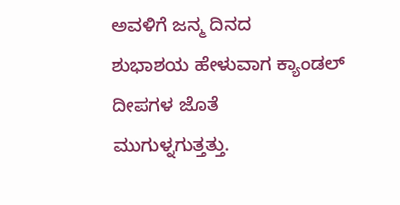ಅವಳಿಗೆ ಜನ್ಮ ದಿನದ
ಶುಭಾಶಯ ಹೇಳುವಾಗ ಕ್ಯಾಂಡಲ್ ದೀಪಗಳ ಜೊತೆ
ಮುಗುಳ್ನಗುತ್ತತ್ತು.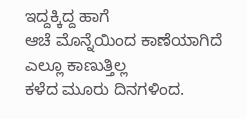ಇದ್ದಕ್ಕಿದ್ದ ಹಾಗೆ
ಆಚೆ ಮೊನ್ನೆಯಿಂದ ಕಾಣೆಯಾಗಿದೆ ಎಲ್ಲೂ ಕಾಣುತ್ತಿಲ್ಲ
ಕಳೆದ ಮೂರು ದಿನಗಳಿಂದ.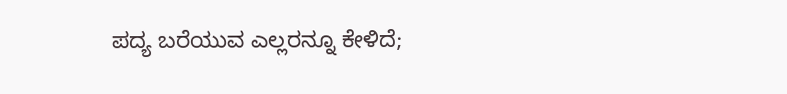ಪದ್ಯ ಬರೆಯುವ ಎಲ್ಲರನ್ನೂ ಕೇಳಿದೆ;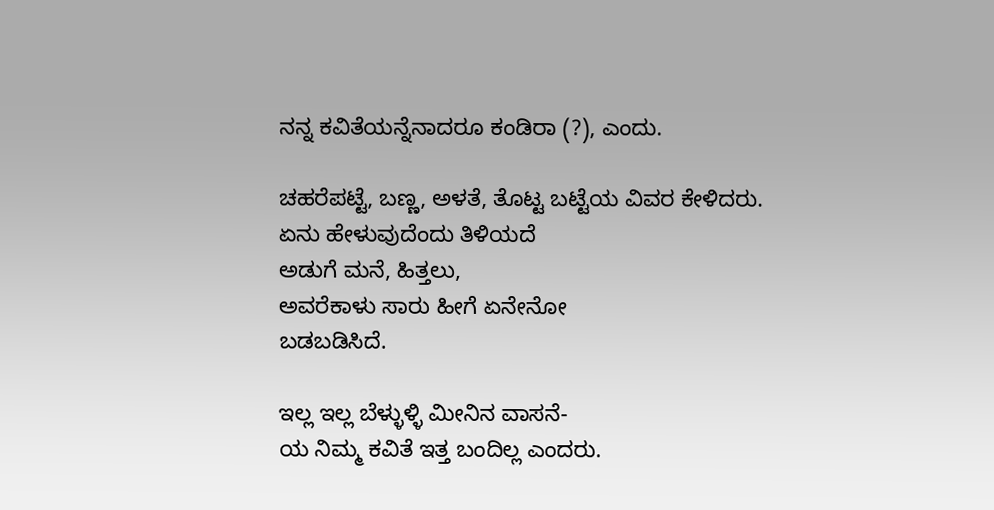ನನ್ನ ಕವಿತೆಯನ್ನೆನಾದರೂ ಕಂಡಿರಾ (?), ಎಂದು.

ಚಹರೆಪಟ್ಟೆ, ಬಣ್ಣ, ಅಳತೆ, ತೊಟ್ಟ ಬಟ್ಟೆಯ ವಿವರ ಕೇಳಿದರು.
ಏನು ಹೇಳುವುದೆಂದು ತಿಳಿಯದೆ
ಅಡುಗೆ ಮನೆ, ಹಿತ್ತಲು,
ಅವರೆಕಾಳು ಸಾರು ಹೀಗೆ ಏನೇನೋ
ಬಡಬಡಿಸಿದೆ.

ಇಲ್ಲ ಇಲ್ಲ ಬೆಳ್ಳುಳ್ಳಿ ಮೀನಿನ ವಾಸನೆ-
ಯ ನಿಮ್ಮ ಕವಿತೆ ಇತ್ತ ಬಂದಿಲ್ಲ ಎಂದರು.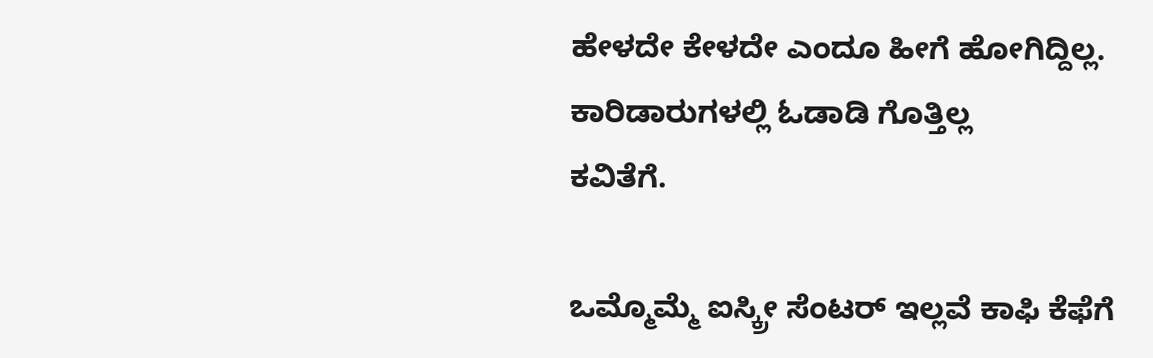ಹೇಳದೇ ಕೇಳದೇ ಎಂದೂ ಹೀಗೆ ಹೋಗಿದ್ದಿಲ್ಲ.
ಕಾರಿಡಾರುಗಳಲ್ಲಿ ಓಡಾಡಿ ಗೊತ್ತಿಲ್ಲ
ಕವಿತೆಗೆ.

ಒಮ್ಮೊಮ್ಮೆ ಐಸ್ಕ್ರೀ ಸೆಂಟರ್ ಇಲ್ಲವೆ ಕಾಫಿ ಕೆಫೆಗೆ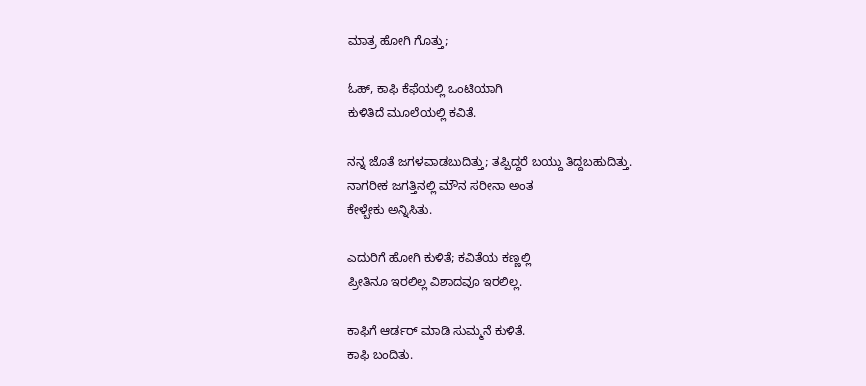ಮಾತ್ರ ಹೋಗಿ ಗೊತ್ತು;

ಓಹ್, ಕಾಫಿ ಕೆಫೆಯಲ್ಲಿ ಒಂಟಿಯಾಗಿ
ಕುಳಿತಿದೆ ಮೂಲೆಯಲ್ಲಿ ಕವಿತೆ.

ನನ್ನ ಜೊತೆ ಜಗಳವಾಡಬುದಿತ್ತು; ತಪ್ಪಿದ್ದರೆ ಬಯ್ದು ತಿದ್ದಬಹುದಿತ್ತು.
ನಾಗರೀಕ ಜಗತ್ತಿನಲ್ಲಿ ಮೌನ ಸರೀನಾ ಅಂತ
ಕೇಳ್ಬೇಕು ಅನ್ನಿಸಿತು.

ಎದುರಿಗೆ ಹೋಗಿ ಕುಳಿತೆ; ಕವಿತೆಯ ಕಣ್ಣಲ್ಲಿ
ಪ್ರೀತಿನೂ ಇರಲಿಲ್ಲ ವಿಶಾದವೂ ಇರಲಿಲ್ಲ.

ಕಾಫಿಗೆ ಆರ್ಡರ್ ಮಾಡಿ ಸುಮ್ಮನೆ ಕುಳಿತೆ.
ಕಾಫಿ ಬಂದಿತು.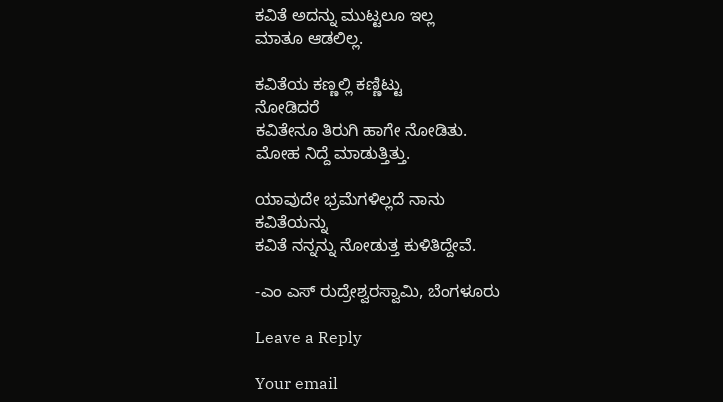ಕವಿತೆ ಅದನ್ನು ಮುಟ್ಟಲೂ ಇಲ್ಲ
ಮಾತೂ ಆಡಲಿಲ್ಲ.

ಕವಿತೆಯ ಕಣ್ಣಲ್ಲಿ ಕಣ್ಣಿಟ್ಟು
ನೋಡಿದರೆ
ಕವಿತೇನೂ ತಿರುಗಿ ಹಾಗೇ ನೋಡಿತು.
ಮೋಹ ನಿದ್ದೆ ಮಾಡುತ್ತಿತ್ತು.

ಯಾವುದೇ ಭ್ರಮೆಗಳಿಲ್ಲದೆ ನಾನು
ಕವಿತೆಯನ್ನು
ಕವಿತೆ ನನ್ನನ್ನು ನೋಡುತ್ತ ಕುಳಿತಿದ್ದೇವೆ.

-ಎಂ ಎಸ್ ರುದ್ರೇಶ್ವರಸ್ವಾಮಿ, ಬೆಂಗಳೂರು

Leave a Reply

Your email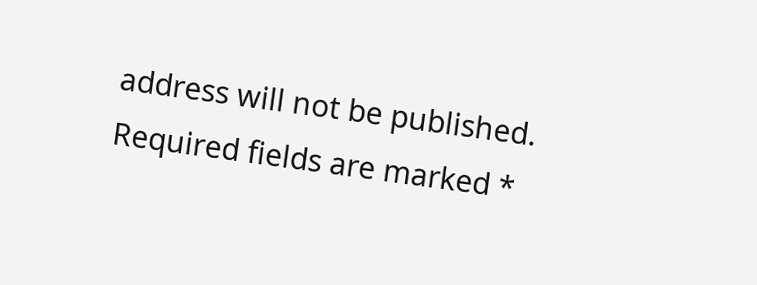address will not be published. Required fields are marked *